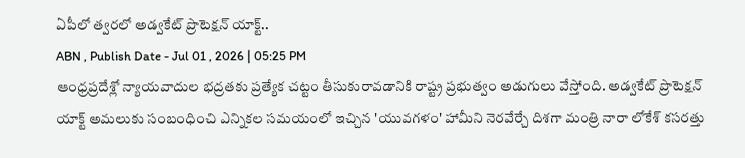ఏపీలో త్వరలో అడ్వకేట్ ప్రొటెక్షన్ యాక్ట్..
ABN , Publish Date - Jul 01 , 2026 | 05:25 PM
ఆంధ్రప్రదేశ్లో న్యాయవాదుల భద్రతకు ప్రత్యేక చట్టం తీసుకురావడానికి రాష్ట్ర ప్రభుత్వం అడుగులు వేస్తోంది. అడ్వకేట్ ప్రొటెక్షన్ యాక్ట్ అమలుకు సంబంధించి ఎన్నికల సమయంలో ఇచ్చిన 'యువగళం' హామీని నెరవేర్చే దిశగా మంత్రి నారా లోకేశ్ కసరత్తు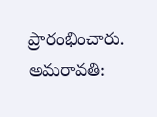ప్రారంభించారు.
అమరావతి: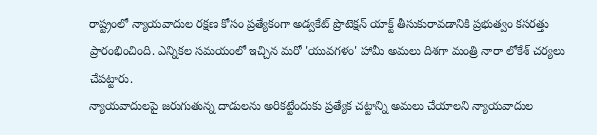రాష్ట్రంలో న్యాయవాదుల రక్షణ కోసం ప్రత్యేకంగా అడ్వకేట్ ప్రొటెక్షన్ యాక్ట్ తీసుకురావడానికి ప్రభుత్వం కసరత్తు ప్రారంభించింది. ఎన్నికల సమయంలో ఇచ్చిన మరో 'యువగళం' హామీ అమలు దిశగా మంత్రి నారా లోకేశ్ చర్యలు చేపట్టారు.
న్యాయవాదులపై జరుగుతున్న దాడులను అరికట్టేందుకు ప్రత్యేక చట్టాన్ని అమలు చేయాలని న్యాయవాదుల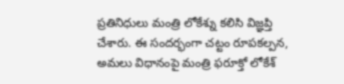ప్రతినిధులు మంత్రి లోకేశ్ను కలిసి విజ్ఞప్తి చేశారు. ఈ సందర్భంగా చట్టం రూపకల్పన, అమలు విధానంపై మంత్రి ఫరూక్తో లోకేశ్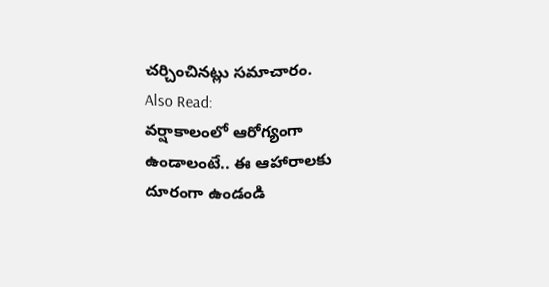చర్చించినట్లు సమాచారం.
Also Read:
వర్షాకాలంలో ఆరోగ్యంగా ఉండాలంటే.. ఈ ఆహారాలకు దూరంగా ఉండండి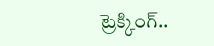ట్రెక్కింగ్..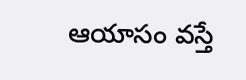ఆయాసం వస్తే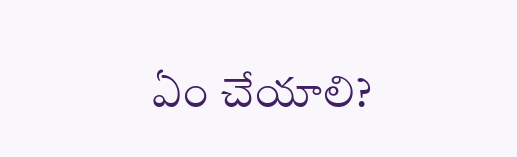ఏం చేయాలి?